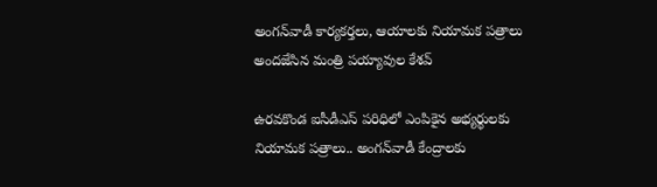అంగన్‌వాడీ కార్యకర్తలు, ఆయాలకు నియామక పత్రాలు అందజేసిన మంత్రి పయ్యావుల కేశవ్

ఉరవకొండ ఐసీడీఎస్ పరిధిలో ఎంపికైన అభ్యర్థులకు నియామక పత్రాలు.. అంగన్‌వాడీ కేంద్రాలకు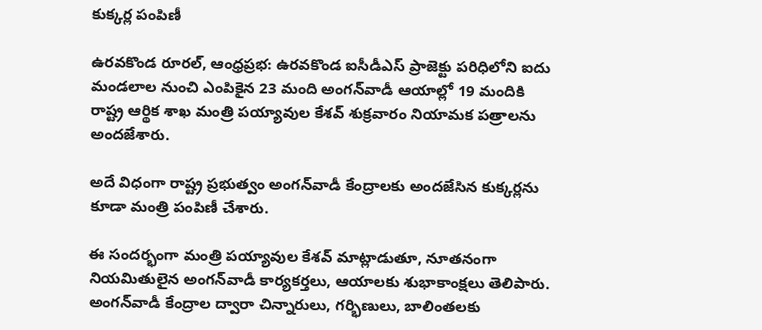కుక్కర్ల పంపిణీ

ఉరవకొండ రూరల్, ఆంధ్రప్రభ: ఉరవకొండ ఐసీడీఎస్ ప్రాజెక్టు పరిధిలోని ఐదు మండలాల నుంచి ఎంపికైన 23 మంది అంగన్‌వాడీ ఆయాల్లో 19 మందికి రాష్ట్ర ఆర్థిక శాఖ మంత్రి పయ్యావుల కేశవ్ శుక్రవారం నియామక పత్రాలను అందజేశారు.

అదే విధంగా రాష్ట్ర ప్రభుత్వం అంగన్‌వాడీ కేంద్రాలకు అందజేసిన కుక్కర్లను కూడా మంత్రి పంపిణీ చేశారు.

ఈ సందర్భంగా మంత్రి పయ్యావుల కేశవ్ మాట్లాడుతూ, నూతనంగా నియమితులైన అంగన్‌వాడీ కార్యకర్తలు, ఆయాలకు శుభాకాంక్షలు తెలిపారు. అంగన్‌వాడీ కేంద్రాల ద్వారా చిన్నారులు, గర్భిణులు, బాలింతలకు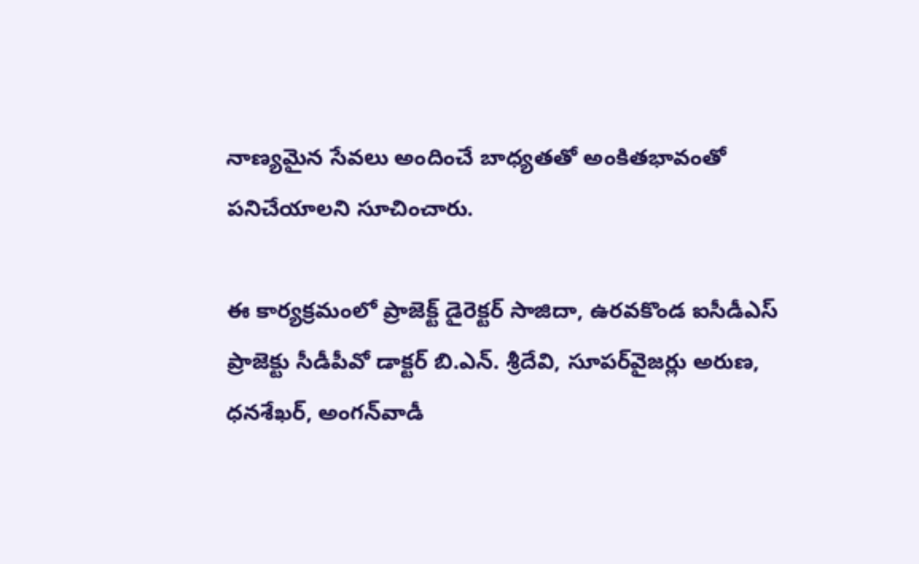నాణ్యమైన సేవలు అందించే బాధ్యతతో అంకితభావంతో పనిచేయాలని సూచించారు.

ఈ కార్యక్రమంలో ప్రాజెక్ట్ డైరెక్టర్ సాజిదా, ఉరవకొండ ఐసీడీఎస్ ప్రాజెక్టు సీడీపీవో డాక్టర్ బి.ఎన్. శ్రీదేవి, సూపర్‌వైజర్లు అరుణ, ధనశేఖర్, అంగన్‌వాడీ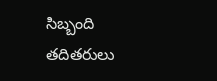సిబ్బంది తదితరులు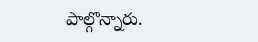పాల్గొన్నారు.